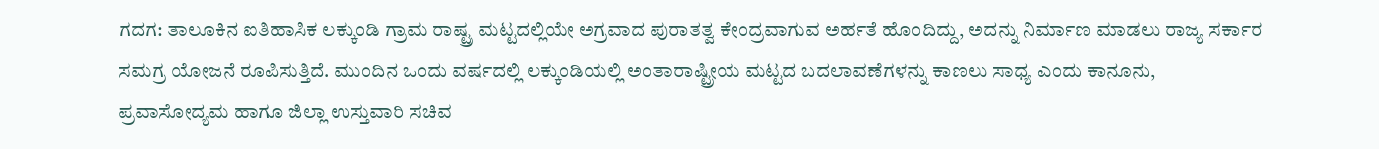ಗದಗ: ತಾಲೂಕಿನ ಐತಿಹಾಸಿಕ ಲಕ್ಕುಂಡಿ ಗ್ರಾಮ ರಾಷ್ಟ್ರ ಮಟ್ಟದಲ್ಲಿಯೇ ಅಗ್ರವಾದ ಪುರಾತತ್ವ ಕೇಂದ್ರವಾಗುವ ಅರ್ಹತೆ ಹೊಂದಿದ್ದು, ಅದನ್ನು ನಿರ್ಮಾಣ ಮಾಡಲು ರಾಜ್ಯ ಸರ್ಕಾರ ಸಮಗ್ರ ಯೋಜನೆ ರೂಪಿಸುತ್ತಿದೆ. ಮುಂದಿನ ಒಂದು ವರ್ಷದಲ್ಲಿ ಲಕ್ಕುಂಡಿಯಲ್ಲಿ ಅಂತಾರಾಷ್ಟ್ರೀಯ ಮಟ್ಟದ ಬದಲಾವಣೆಗಳನ್ನು ಕಾಣಲು ಸಾಧ್ಯ ಎಂದು ಕಾನೂನು, ಪ್ರವಾಸೋದ್ಯಮ ಹಾಗೂ ಜಿಲ್ಲಾ ಉಸ್ತುವಾರಿ ಸಚಿವ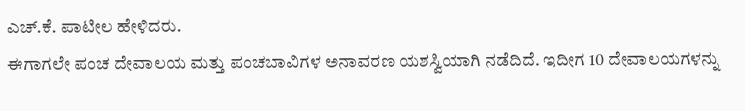ಎಚ್.ಕೆ. ಪಾಟೀಲ ಹೇಳಿದರು.
ಈಗಾಗಲೇ ಪಂಚ ದೇವಾಲಯ ಮತ್ತು ಪಂಚಬಾವಿಗಳ ಅನಾವರಣ ಯಶಸ್ವಿಯಾಗಿ ನಡೆದಿದೆ. ಇದೀಗ 10 ದೇವಾಲಯಗಳನ್ನು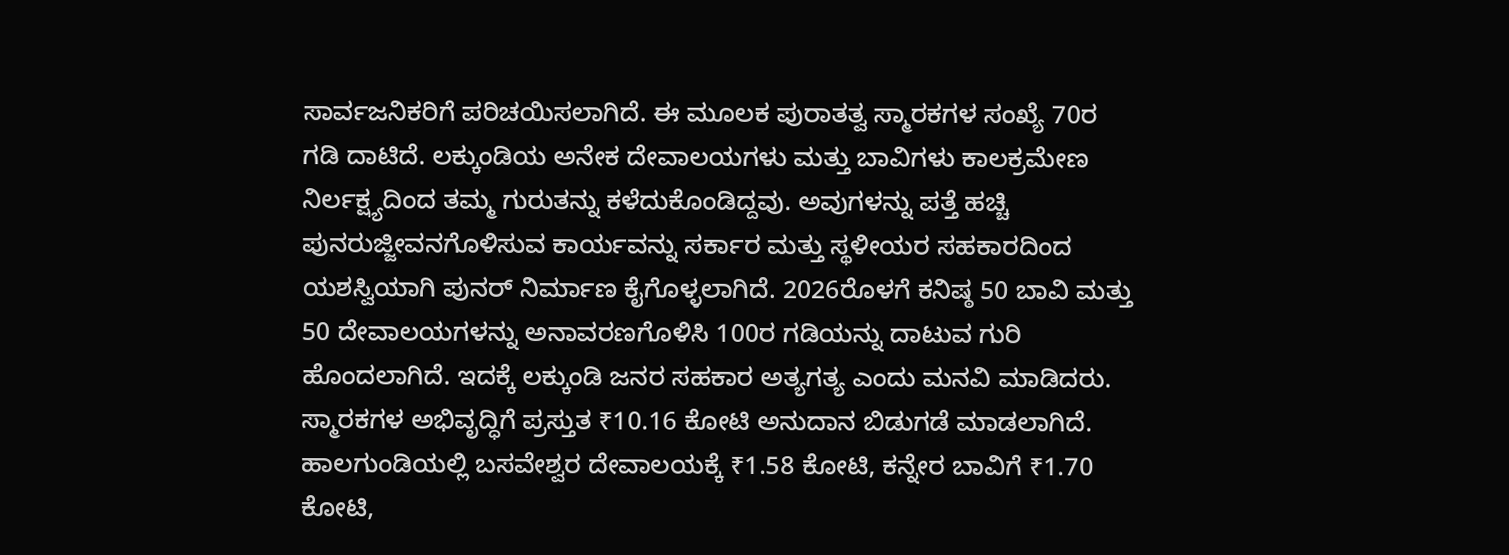ಸಾರ್ವಜನಿಕರಿಗೆ ಪರಿಚಯಿಸಲಾಗಿದೆ. ಈ ಮೂಲಕ ಪುರಾತತ್ವ ಸ್ಮಾರಕಗಳ ಸಂಖ್ಯೆ 70ರ ಗಡಿ ದಾಟಿದೆ. ಲಕ್ಕುಂಡಿಯ ಅನೇಕ ದೇವಾಲಯಗಳು ಮತ್ತು ಬಾವಿಗಳು ಕಾಲಕ್ರಮೇಣ ನಿರ್ಲಕ್ಷ್ಯದಿಂದ ತಮ್ಮ ಗುರುತನ್ನು ಕಳೆದುಕೊಂಡಿದ್ದವು. ಅವುಗಳನ್ನು ಪತ್ತೆ ಹಚ್ಚಿ ಪುನರುಜ್ಜೀವನಗೊಳಿಸುವ ಕಾರ್ಯವನ್ನು ಸರ್ಕಾರ ಮತ್ತು ಸ್ಥಳೀಯರ ಸಹಕಾರದಿಂದ ಯಶಸ್ವಿಯಾಗಿ ಪುನರ್ ನಿರ್ಮಾಣ ಕೈಗೊಳ್ಳಲಾಗಿದೆ. 2026ರೊಳಗೆ ಕನಿಷ್ಠ 50 ಬಾವಿ ಮತ್ತು 50 ದೇವಾಲಯಗಳನ್ನು ಅನಾವರಣಗೊಳಿಸಿ 100ರ ಗಡಿಯನ್ನು ದಾಟುವ ಗುರಿ ಹೊಂದಲಾಗಿದೆ. ಇದಕ್ಕೆ ಲಕ್ಕುಂಡಿ ಜನರ ಸಹಕಾರ ಅತ್ಯಗತ್ಯ ಎಂದು ಮನವಿ ಮಾಡಿದರು.
ಸ್ಮಾರಕಗಳ ಅಭಿವೃದ್ಧಿಗೆ ಪ್ರಸ್ತುತ ₹10.16 ಕೋಟಿ ಅನುದಾನ ಬಿಡುಗಡೆ ಮಾಡಲಾಗಿದೆ. ಹಾಲಗುಂಡಿಯಲ್ಲಿ ಬಸವೇಶ್ವರ ದೇವಾಲಯಕ್ಕೆ ₹1.58 ಕೋಟಿ, ಕನ್ನೇರ ಬಾವಿಗೆ ₹1.70 ಕೋಟಿ,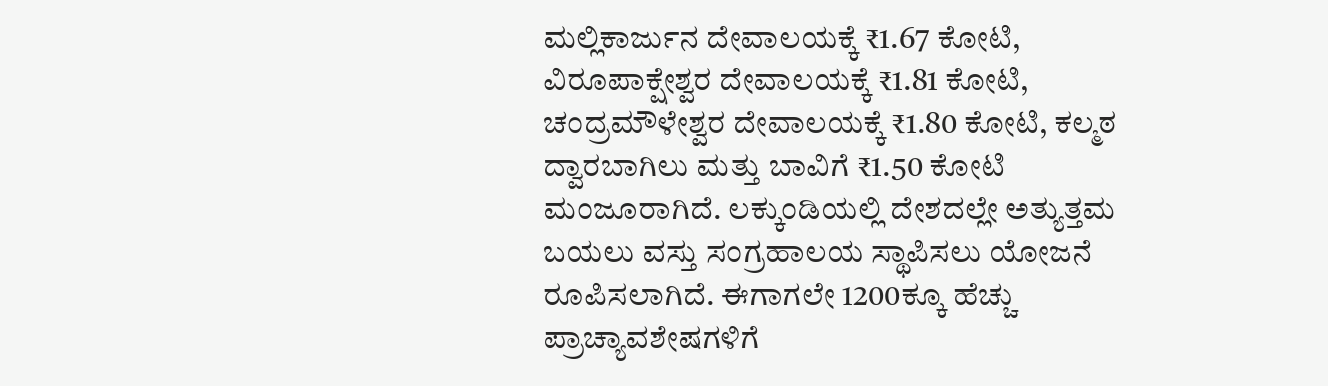ಮಲ್ಲಿಕಾರ್ಜುನ ದೇವಾಲಯಕ್ಕೆ ₹1.67 ಕೋಟಿ, ವಿರೂಪಾಕ್ಷೇಶ್ವರ ದೇವಾಲಯಕ್ಕೆ ₹1.81 ಕೋಟಿ, ಚಂದ್ರಮೌಳೇಶ್ವರ ದೇವಾಲಯಕ್ಕೆ ₹1.80 ಕೋಟಿ, ಕಲ್ಮಠ ದ್ವಾರಬಾಗಿಲು ಮತ್ತು ಬಾವಿಗೆ ₹1.50 ಕೋಟಿ ಮಂಜೂರಾಗಿದೆ. ಲಕ್ಕುಂಡಿಯಲ್ಲಿ ದೇಶದಲ್ಲೇ ಅತ್ಯುತ್ತಮ ಬಯಲು ವಸ್ತು ಸಂಗ್ರಹಾಲಯ ಸ್ಥಾಪಿಸಲು ಯೋಜನೆ ರೂಪಿಸಲಾಗಿದೆ. ಈಗಾಗಲೇ 1200ಕ್ಕೂ ಹೆಚ್ಚು ಪ್ರಾಚ್ಯಾವಶೇಷಗಳಿಗೆ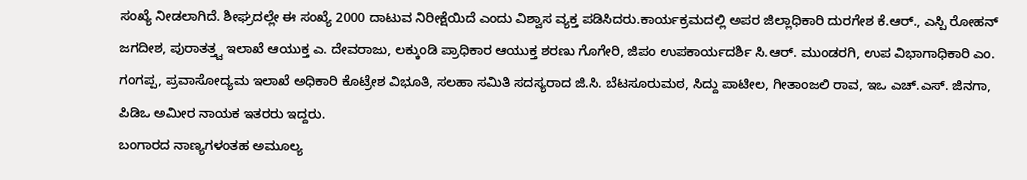ಸಂಖ್ಯೆ ನೀಡಲಾಗಿದೆ. ಶೀಘ್ರದಲ್ಲೇ ಈ ಸಂಖ್ಯೆ 2000 ದಾಟುವ ನಿರೀಕ್ಷೆಯಿದೆ ಎಂದು ವಿಶ್ವಾಸ ವ್ಯಕ್ತ ಪಡಿಸಿದರು.ಕಾರ್ಯಕ್ರಮದಲ್ಲಿ ಅಪರ ಜಿಲ್ಲಾಧಿಕಾರಿ ದುರಗೇಶ ಕೆ.ಆರ್., ಎಸ್ಪಿ ರೋಹನ್ ಜಗದೀಶ, ಪುರಾತತ್ತ್ವ ಇಲಾಖೆ ಆಯುಕ್ತ ಎ. ದೇವರಾಜು, ಲಕ್ಕುಂಡಿ ಪ್ರಾಧಿಕಾರ ಆಯುಕ್ತ ಶರಣು ಗೊಗೇರಿ, ಜಿಪಂ ಉಪಕಾರ್ಯದರ್ಶಿ ಸಿ.ಆರ್. ಮುಂಡರಗಿ, ಉಪ ವಿಭಾಗಾಧಿಕಾರಿ ಎಂ. ಗಂಗಪ್ಪ, ಪ್ರವಾಸೋದ್ಯಮ ಇಲಾಖೆ ಅಧಿಕಾರಿ ಕೊಟ್ರೇಶ ವಿಭೂತಿ, ಸಲಹಾ ಸಮಿತಿ ಸದಸ್ಯರಾದ ಜಿ.ಸಿ. ಬೆಟಸೂರುಮಠ, ಸಿದ್ದು ಪಾಟೀಲ, ಗೀತಾಂಜಲಿ ರಾವ, ಇಒ ಎಚ್.ಎಸ್. ಜಿನಗಾ, ಪಿಡಿಒ ಅಮೀರ ನಾಯಕ ಇತರರು ಇದ್ದರು.
ಬಂಗಾರದ ನಾಣ್ಯಗಳಂತಹ ಅಮೂಲ್ಯ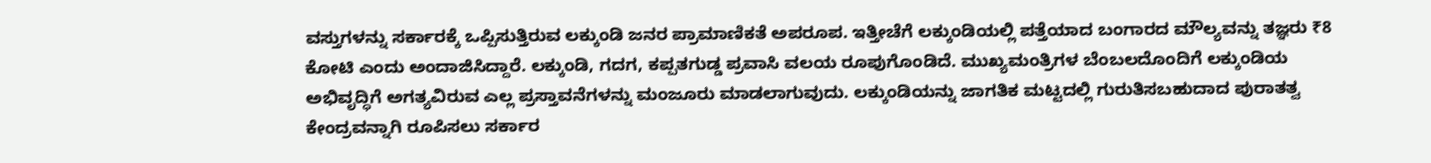ವಸ್ತುಗಳನ್ನು ಸರ್ಕಾರಕ್ಕೆ ಒಪ್ಪಿಸುತ್ತಿರುವ ಲಕ್ಕುಂಡಿ ಜನರ ಪ್ರಾಮಾಣಿಕತೆ ಅಪರೂಪ. ಇತ್ತೀಚೆಗೆ ಲಕ್ಕುಂಡಿಯಲ್ಲಿ ಪತ್ತೆಯಾದ ಬಂಗಾರದ ಮೌಲ್ಯವನ್ನು ತಜ್ಞರು ₹8 ಕೋಟಿ ಎಂದು ಅಂದಾಜಿಸಿದ್ದಾರೆ. ಲಕ್ಕುಂಡಿ, ಗದಗ, ಕಪ್ಪತಗುಡ್ಡ ಪ್ರವಾಸಿ ವಲಯ ರೂಪುಗೊಂಡಿದೆ. ಮುಖ್ಯಮಂತ್ರಿಗಳ ಬೆಂಬಲದೊಂದಿಗೆ ಲಕ್ಕುಂಡಿಯ ಅಭಿವೃದ್ಧಿಗೆ ಅಗತ್ಯವಿರುವ ಎಲ್ಲ ಪ್ರಸ್ತಾವನೆಗಳನ್ನು ಮಂಜೂರು ಮಾಡಲಾಗುವುದು. ಲಕ್ಕುಂಡಿಯನ್ನು ಜಾಗತಿಕ ಮಟ್ಟದಲ್ಲಿ ಗುರುತಿಸಬಹುದಾದ ಪುರಾತತ್ವ ಕೇಂದ್ರವನ್ನಾಗಿ ರೂಪಿಸಲು ಸರ್ಕಾರ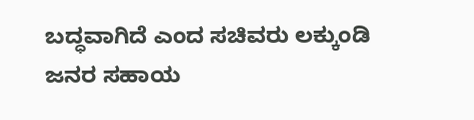ಬದ್ಧವಾಗಿದೆ ಎಂದ ಸಚಿವರು ಲಕ್ಕುಂಡಿ ಜನರ ಸಹಾಯ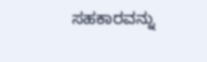ಸಹಕಾರವನ್ನು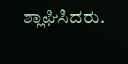ಶ್ಲಾಘಿಸಿದರು.